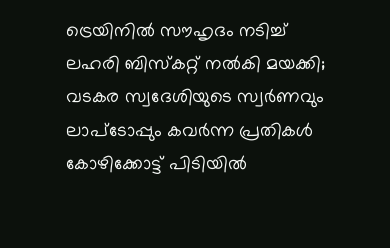ട്രെയിനിൽ സൗഹൃദം നടിച്ച് ലഹരി ബിസ്കറ്റ് നൽകി മയക്കി; വടകര സ്വദേശിയുടെ സ്വർണവും ലാപ്ടോപ്പും കവർന്ന പ്രതികൾ കോഴിക്കോട്ട് പിടിയിൽ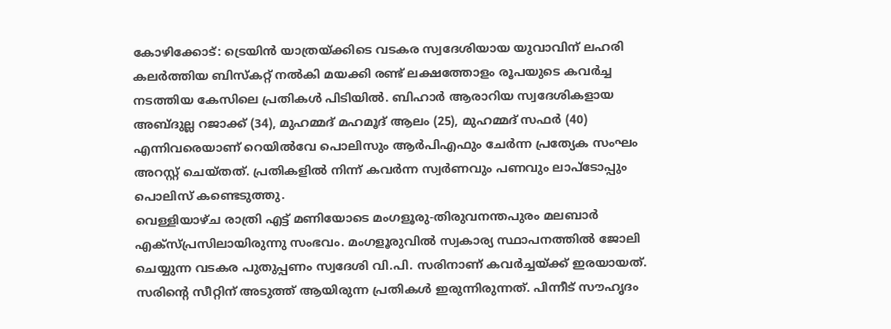കോഴിക്കോട്: ട്രെയിൻ യാത്രയ്ക്കിടെ വടകര സ്വദേശിയായ യുവാവിന് ലഹരി കലർത്തിയ ബിസ്കറ്റ് നൽകി മയക്കി രണ്ട് ലക്ഷത്തോളം രൂപയുടെ കവർച്ച നടത്തിയ കേസിലെ പ്രതികൾ പിടിയിൽ. ബിഹാർ ആരാറിയ സ്വദേശികളായ അബ്ദുല്ല റജാക്ക് (34), മുഹമ്മദ് മഹമൂദ് ആലം (25), മുഹമ്മദ് സഫർ (40) എന്നിവരെയാണ് റെയിൽവേ പൊലിസും ആർപിഎഫും ചേർന്ന പ്രത്യേക സംഘം അറസ്റ്റ് ചെയ്തത്. പ്രതികളിൽ നിന്ന് കവർന്ന സ്വർണവും പണവും ലാപ്ടോപ്പും പൊലിസ് കണ്ടെടുത്തു.
വെള്ളിയാഴ്ച രാത്രി എട്ട് മണിയോടെ മംഗളൂരു-തിരുവനന്തപുരം മലബാർ എക്സ്പ്രസിലായിരുന്നു സംഭവം. മംഗളൂരുവിൽ സ്വകാര്യ സ്ഥാപനത്തിൽ ജോലി ചെയ്യുന്ന വടകര പുതുപ്പണം സ്വദേശി വി.പി. സരിനാണ് കവർച്ചയ്ക്ക് ഇരയായത്. സരിന്റെ സീറ്റിന് അടുത്ത് ആയിരുന്ന പ്രതികൾ ഇരുന്നിരുന്നത്. പിന്നീട് സൗഹൃദം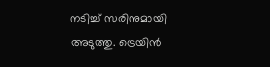നടിച്ച് സരിനുമായി അടുത്തു. ട്രെയിൻ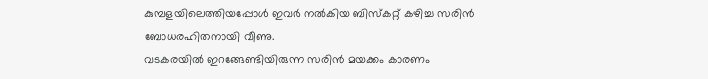കുമ്പളയിലെത്തിയപ്പോൾ ഇവർ നൽകിയ ബിസ്കറ്റ് കഴിച്ച സരിൻ ബോധരഹിതനായി വീണു.
വടകരയിൽ ഇറങ്ങേണ്ടിയിരുന്ന സരിൻ മയക്കം കാരണം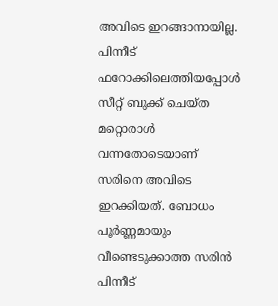അവിടെ ഇറങ്ങാനായില്ല. പിന്നീട് ഫറോക്കിലെത്തിയപ്പോൾ സീറ്റ് ബുക്ക് ചെയ്ത മറ്റൊരാൾ വന്നതോടെയാണ് സരിനെ അവിടെ ഇറക്കിയത്. ബോധം പൂർണ്ണമായും വീണ്ടെടുക്കാത്ത സരിൻ പിന്നീട്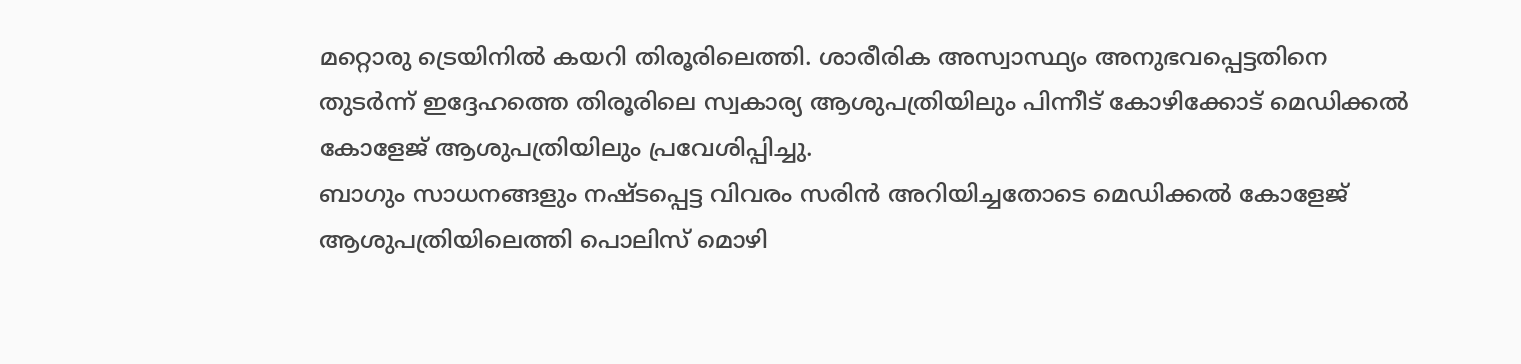മറ്റൊരു ട്രെയിനിൽ കയറി തിരൂരിലെത്തി. ശാരീരിക അസ്വാസ്ഥ്യം അനുഭവപ്പെട്ടതിനെ തുടർന്ന് ഇദ്ദേഹത്തെ തിരൂരിലെ സ്വകാര്യ ആശുപത്രിയിലും പിന്നീട് കോഴിക്കോട് മെഡിക്കൽ കോളേജ് ആശുപത്രിയിലും പ്രവേശിപ്പിച്ചു.
ബാഗും സാധനങ്ങളും നഷ്ടപ്പെട്ട വിവരം സരിൻ അറിയിച്ചതോടെ മെഡിക്കൽ കോളേജ് ആശുപത്രിയിലെത്തി പൊലിസ് മൊഴി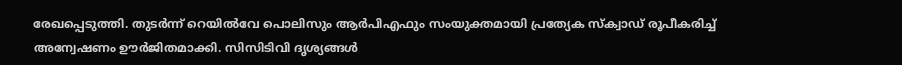രേഖപ്പെടുത്തി. തുടർന്ന് റെയിൽവേ പൊലിസും ആർപിഎഫും സംയുക്തമായി പ്രത്യേക സ്ക്വാഡ് രൂപീകരിച്ച് അന്വേഷണം ഊർജിതമാക്കി. സിസിടിവി ദൃശ്യങ്ങൾ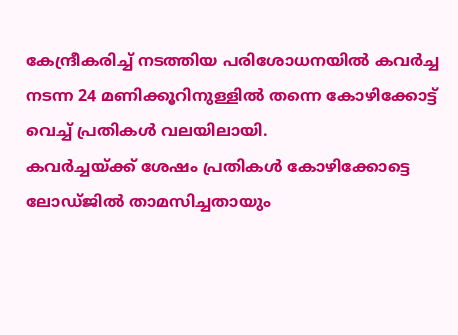കേന്ദ്രീകരിച്ച് നടത്തിയ പരിശോധനയിൽ കവർച്ച നടന്ന 24 മണിക്കൂറിനുള്ളിൽ തന്നെ കോഴിക്കോട്ട് വെച്ച് പ്രതികൾ വലയിലായി.
കവർച്ചയ്ക്ക് ശേഷം പ്രതികൾ കോഴിക്കോട്ടെ ലോഡ്ജിൽ താമസിച്ചതായും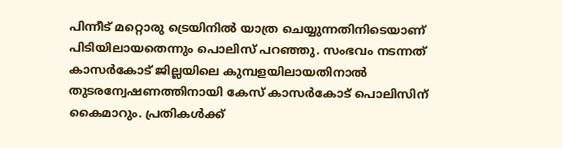പിന്നീട് മറ്റൊരു ട്രെയിനിൽ യാത്ര ചെയ്യുന്നതിനിടെയാണ് പിടിയിലായതെന്നും പൊലിസ് പറഞ്ഞു. സംഭവം നടന്നത് കാസർകോട് ജില്ലയിലെ കുമ്പളയിലായതിനാൽ തുടരന്വേഷണത്തിനായി കേസ് കാസർകോട് പൊലിസിന് കൈമാറും. പ്രതികൾക്ക്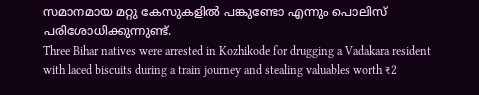സമാനമായ മറ്റു കേസുകളിൽ പങ്കുണ്ടോ എന്നും പൊലിസ് പരിശോധിക്കുന്നുണ്ട്.
Three Bihar natives were arrested in Kozhikode for drugging a Vadakara resident with laced biscuits during a train journey and stealing valuables worth ₹2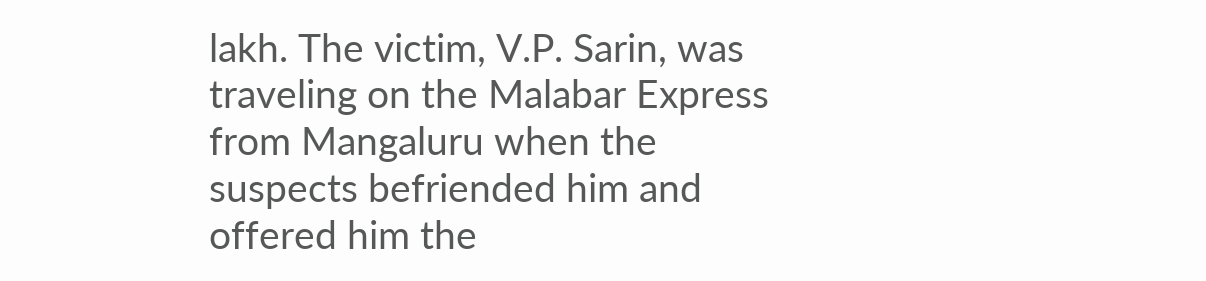lakh. The victim, V.P. Sarin, was traveling on the Malabar Express from Mangaluru when the suspects befriended him and offered him the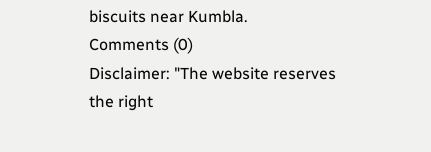biscuits near Kumbla.
Comments (0)
Disclaimer: "The website reserves the right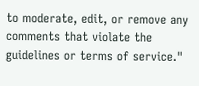to moderate, edit, or remove any comments that violate the guidelines or terms of service."